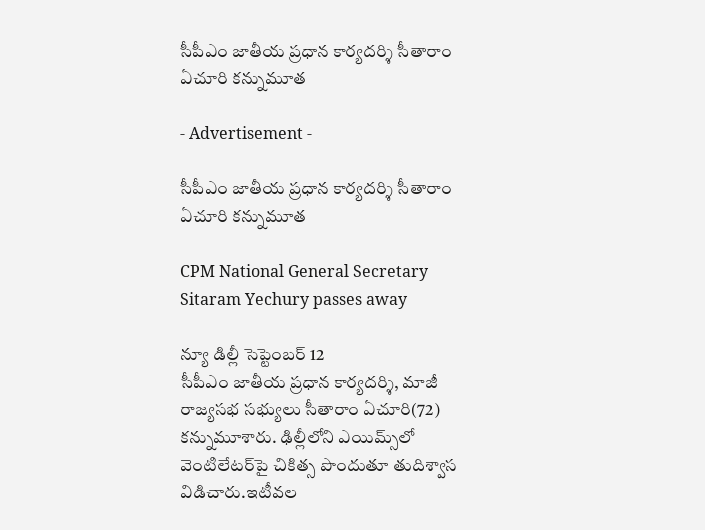సీపీఎం జాతీయ ప్రధాన కార్యదర్శి సీతారాం ఏచూరి కన్నుమూత

- Advertisement -

సీపీఎం జాతీయ ప్రధాన కార్యదర్శి సీతారాం ఏచూరి కన్నుమూత

CPM National General Secretary Sitaram Yechury passes away

న్యూ డిల్లీ సెప్టెంబర్ 12
సీపీఎం జాతీయ ప్రధాన కార్యదర్శి, మాజీ రాజ్యసభ సభ్యులు సీతారాం ఏచూరి(72) కన్నుమూశారు. ఢిల్లీలోని ఎయిమ్స్‌లో వెంటిలేటర్‌పై చికిత్స పొందుతూ తుదిశ్వాస విడిచారు.ఇటీవల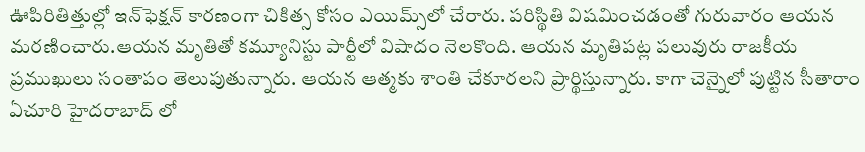ఊపిరితిత్తుల్లో ఇన్‌ఫెక్షన్‌ కారణంగా చికిత్స కోసం ఎయిమ్స్‌లో చేరారు. పరిస్థితి విషమించడంతో గురువారం ఆయన మరణించారు.ఆయన మృతితో కమ్యూనిస్టు పార్టీలో విషాదం నెలకొంది. ఆయన మృతిపట్ల పలువురు రాజకీయ ప్రముఖులు సంతాపం తెలుపుతున్నారు. ఆయన ఆత్మకు శాంతి చేకూరలని ప్రార్థిస్తున్నారు. కాగా చెన్నైలో పుట్టిన సీతారాం ఏచూరి హైదరాబాద్ లో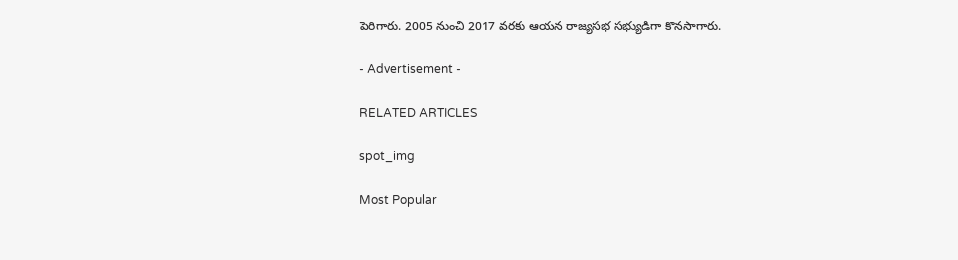పెరిగారు. 2005 నుంచి 2017 వరకు ఆయన రాజ్యసభ సభ్యుడిగా కొనసాగారు.

- Advertisement -

RELATED ARTICLES

spot_img

Most Popular